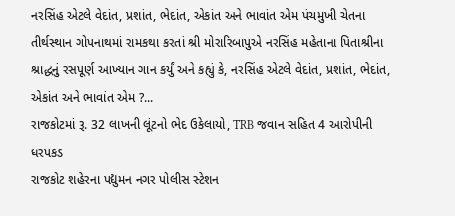નરસિંહ એટલે વેદાંત, પ્રશાંત, ભેદાંત, એકાંત અને ભાવાંત એમ પંચમુખી ચેતના
તીર્થસ્થાન ગોપનાથમાં રામકથા કરતાં શ્રી મોરારિબાપુએ નરસિંહ મહેતાના પિતાશ્રીના શ્રાદ્ધનું રસપૂર્ણ આખ્યાન ગાન કર્યું અને કહ્યું કે, નરસિંહ એટલે વેદાંત, પ્રશાંત, ભેદાંત, એકાંત અને ભાવાંત એમ ?...
રાજકોટમાં રૂ. 32 લાખની લૂંટનો ભેદ ઉકેલાયો, TRB જવાન સહિત 4 આરોપીની ધરપકડ
રાજકોટ શહેરના પદ્યુમન નગર પોલીસ સ્ટેશન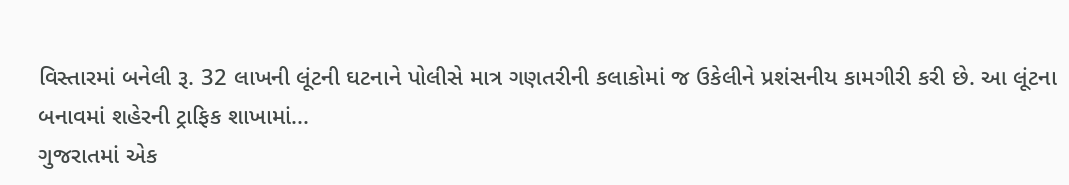વિસ્તારમાં બનેલી રૂ. 32 લાખની લૂંટની ઘટનાને પોલીસે માત્ર ગણતરીની કલાકોમાં જ ઉકેલીને પ્રશંસનીય કામગીરી કરી છે. આ લૂંટના બનાવમાં શહેરની ટ્રાફિક શાખામાં...
ગુજરાતમાં એક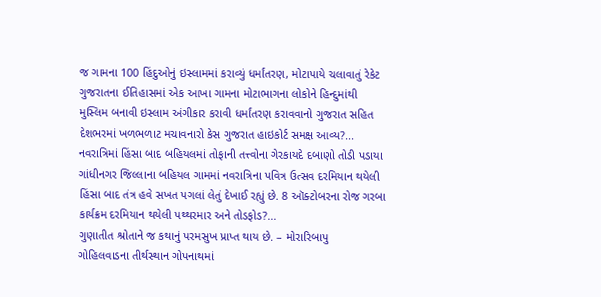જ ગામના 100 હિંદુઓનું ઇસ્લામમાં કરાવ્યું ધર્માંતરણ, મોટાપાયે ચલાવાતું રેકેટ
ગુજરાતના ઈતિહાસમાં એક આખા ગામના મોટાભાગના લોકોને હિન્દુમાંથી મુસ્લિમ બનાવી ઇસ્લામ અંગીકાર કરાવી ધર્માંતરણ કરાવવાનો ગુજરાત સહિત દેશભરમાં ખળભળાટ મચાવનારો કેસ ગુજરાત હાઇકોર્ટ સમક્ષ આવ્ય?...
નવરાત્રિમાં હિંસા બાદ બહિયલમાં તોફાની તત્ત્વોના ગેરકાયદે દબાણો તોડી પડાયા
ગાંધીનગર જિલ્લાના બહિયલ ગામમાં નવરાત્રિના પવિત્ર ઉત્સવ દરમિયાન થયેલી હિંસા બાદ તંત્ર હવે સખત પગલાં લેતું દેખાઈ રહ્યું છે. 8 ઑક્ટોબરના રોજ ગરબા કાર્યક્રમ દરમિયાન થયેલી પથ્થરમાર અને તોડફોડ?...
ગુણાતીત શ્રોતાને જ કથાનું પરમસુખ પ્રાપ્ત થાય છે. – મોરારિબાપુ
ગોહિલવાડના તીર્થસ્થાન ગોપનાથમાં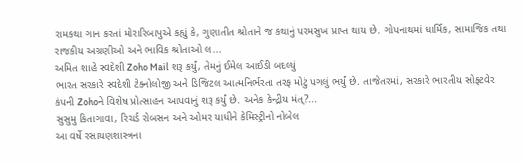રામકથા ગાન કરતાં મોરારિબાપુએ કહ્યું કે, ગુણાતીત શ્રોતાને જ કથાનું પરમસુખ પ્રાપ્ત થાય છે. ગોપનાથમાં ધાર્મિક, સામાજિક તથા રાજકીય અગ્રણીઓ અને ભાવિક શ્રોતાઓ લ...
અમિત શાહે સ્વદેશી Zoho Mail શરૂ કર્યું, તેમનું ઈમેલ આઈડી બદલ્યું
ભારત સરકારે સ્વદેશી ટેક્નોલોજી અને ડિજિટલ આત્મનિર્ભરતા તરફ મોટું પગલું ભર્યું છે. તાજેતરમાં, સરકારે ભારતીય સોફ્ટવેર કંપની Zohoને વિશેષ પ્રોત્સાહન આપવાનું શરૂ કર્યું છે. અનેક કેન્દ્રીય મંત્?...
સુસુમુ કિતાગાવા, રિચર્ડ રોબસન અને ઓમર યાધીને કેમિસ્ટ્રીનો નોબેલ
આ વર્ષે રસાયણશાસ્ત્રના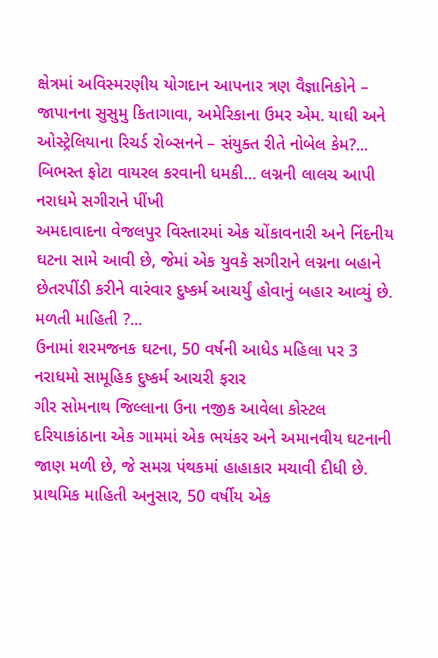ક્ષેત્રમાં અવિસ્મરણીય યોગદાન આપનાર ત્રણ વૈજ્ઞાનિકોને – જાપાનના સુસુમુ કિતાગાવા, અમેરિકાના ઉમર એમ. યાઘી અને ઓસ્ટ્રેલિયાના રિચર્ડ રોબ્સનને – સંયુક્ત રીતે નોબેલ કેમ?...
બિભસ્ત ફોટા વાયરલ કરવાની ધમકી… લગ્નની લાલચ આપી નરાધમે સગીરાને પીંખી
અમદાવાદના વેજલપુર વિસ્તારમાં એક ચોંકાવનારી અને નિંદનીય ઘટના સામે આવી છે, જેમાં એક યુવકે સગીરાને લગ્નના બહાને છેતરપીંડી કરીને વારંવાર દુષ્કર્મ આચર્યું હોવાનું બહાર આવ્યું છે. મળતી માહિતી ?...
ઉનામાં શરમજનક ઘટના, 50 વર્ષની આધેડ મહિલા પર 3 નરાધમો સામૂહિક દુષ્કર્મ આચરી ફરાર
ગીર સોમનાથ જિલ્લાના ઉના નજીક આવેલા કોસ્ટલ દરિયાકાંઠાના એક ગામમાં એક ભયંકર અને અમાનવીય ઘટનાની જાણ મળી છે, જે સમગ્ર પંથકમાં હાહાકાર મચાવી દીધી છે. પ્રાથમિક માહિતી અનુસાર, 50 વર્ષીય એક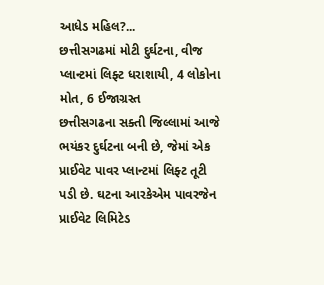આધેડ મહિલ?...
છત્તીસગઢમાં મોટી દુર્ઘટના, વીજ પ્લાન્ટમાં લિફ્ટ ધરાશાયી, 4 લોકોના મોત, 6 ઈજાગ્રસ્ત
છત્તીસગઢના સક્તી જિલ્લામાં આજે ભયંકર દુર્ઘટના બની છે, જેમાં એક પ્રાઈવેટ પાવર પ્લાન્ટમાં લિફ્ટ તૂટી પડી છે. ઘટના આરકેએમ પાવરજેન પ્રાઈવેટ લિમિટેડ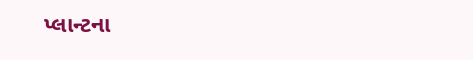પ્લાન્ટના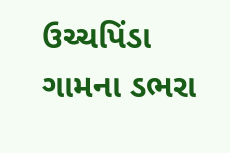ઉચ્ચપિંડા ગામના ડભરા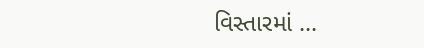વિસ્તારમાં ...